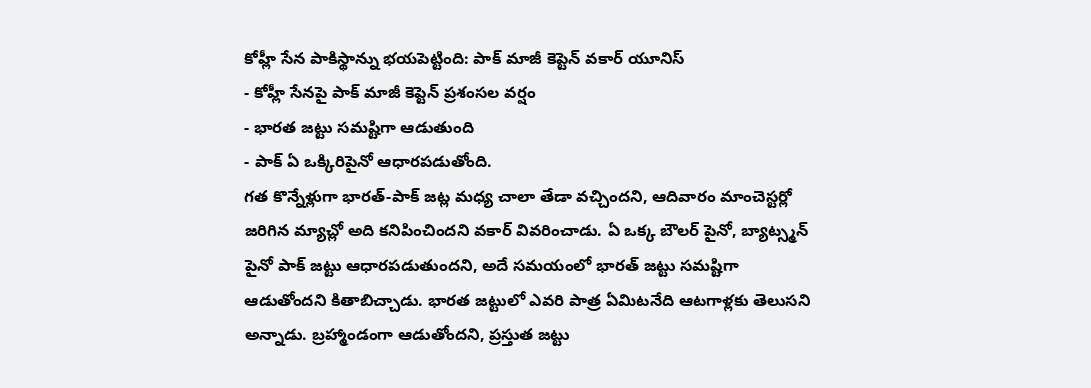కోహ్లీ సేన పాకిస్థాన్ను భయపెట్టింది: పాక్ మాజీ కెప్టెన్ వకార్ యూనిస్
- కోహ్లీ సేనపై పాక్ మాజీ కెప్టెన్ ప్రశంసల వర్షం
- భారత జట్టు సమష్టిగా ఆడుతుంది
- పాక్ ఏ ఒక్కిరిపైనో ఆధారపడుతోంది.
గత కొన్నేళ్లుగా భారత్-పాక్ జట్ల మధ్య చాలా తేడా వచ్చిందని, ఆదివారం మాంచెస్టర్లో జరిగిన మ్యాచ్లో అది కనిపించిందని వకార్ వివరించాడు. ఏ ఒక్క బౌలర్ పైనో, బ్యాట్స్మన్ పైనో పాక్ జట్టు ఆధారపడుతుందని, అదే సమయంలో భారత్ జట్టు సమష్టిగా ఆడుతోందని కితాబిచ్చాడు. భారత జట్టులో ఎవరి పాత్ర ఏమిటనేది ఆటగాళ్లకు తెలుసని అన్నాడు. బ్రహ్మాండంగా ఆడుతోందని, ప్రస్తుత జట్టు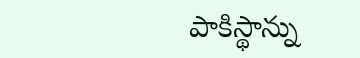పాకిస్థాన్ను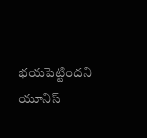భయపెట్టిందని యూనిస్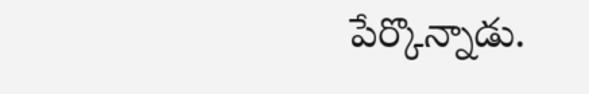పేర్కొన్నాడు.